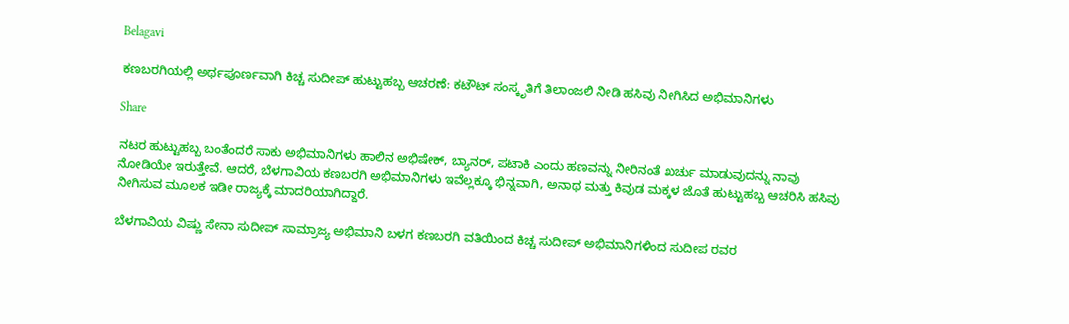Belagavi

ಕಣಬರಗಿಯಲ್ಲಿ ಅರ್ಥಪೂರ್ಣವಾಗಿ ಕಿಚ್ಚ ಸುದೀಪ್ ಹುಟ್ಟುಹಬ್ಬ ಆಚರಣೆ: ಕಟೌಟ್ ಸಂಸ್ಕೃತಿಗೆ ತಿಲಾಂಜಲಿ ನೀಡಿ ಹಸಿವು ನೀಗಿಸಿದ ಅಭಿಮಾನಿಗಳು

Share

ನಟರ ಹುಟ್ಟುಹಬ್ಬ ಬಂತೆಂದರೆ ಸಾಕು ಅಭಿಮಾನಿಗಳು ಹಾಲಿನ ಅಭಿಷೇಕ್, ಬ್ಯಾನರ್, ಪಟಾಕಿ ಎಂದು ಹಣವನ್ನು ನೀರಿನಂತೆ ಖರ್ಚು ಮಾಡುವುದನ್ನು ನಾವು ನೋಡಿಯೇ ಇರುತ್ತೇವೆ. ಆದರೆ, ಬೆಳಗಾವಿಯ ಕಣಬರಗಿ ಅಭಿಮಾನಿಗಳು ಇವೆಲ್ಲಕ್ಕೂ ಭಿನ್ನವಾಗಿ, ಅನಾಥ ಮತ್ತು ಕಿವುಡ ಮಕ್ಕಳ ಜೊತೆ ಹುಟ್ಟುಹಬ್ಬ ಆಚರಿಸಿ ಹಸಿವು ನೀಗಿಸುವ ಮೂಲಕ ಇಡೀ ರಾಜ್ಯಕ್ಕೆ ಮಾದರಿಯಾಗಿದ್ದಾರೆ.

ಬೆಳಗಾವಿಯ ವಿಷ್ಣು ಸೇನಾ ಸುದೀಪ್ ಸಾಮ್ರಾಜ್ಯ ಅಭಿಮಾನಿ ಬಳಗ ಕಣಬರಗಿ ವತಿಯಿಂದ ಕಿಚ್ಚ ಸುದೀಪ್ ಅಭಿಮಾನಿಗಳಿಂದ ಸುದೀಪ ರವರ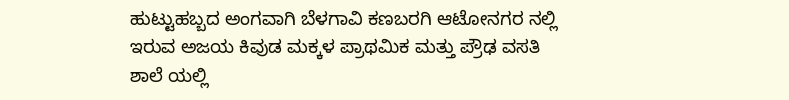ಹುಟ್ಟುಹಬ್ಬದ ಅಂಗವಾಗಿ ಬೆಳಗಾವಿ ಕಣಬರಗಿ ಆಟೋನಗರ ನಲ್ಲಿ ಇರುವ ಅಜಯ ಕಿವುಡ ಮಕ್ಕಳ ಪ್ರಾಥಮಿಕ ಮತ್ತು ಪ್ರೌಢ ವಸತಿ ಶಾಲೆ ಯಲ್ಲಿ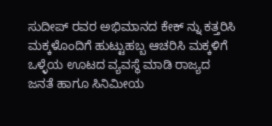ಸುದೀಪ್ ರವರ ಅಭಿಮಾನದ ಕೇಕ್ ನ್ನು ಕತ್ತರಿಸಿ ಮಕ್ಕಳೊಂದಿಗೆ ಹುಟ್ಟುಹಬ್ಬ ಆಚರಿಸಿ ಮಕ್ಕಳಿಗೆ ಒಳ್ಳೆಯ ಊಟದ ವ್ಯವಸ್ಥೆ ಮಾಡಿ ರಾಜ್ಯದ ಜನತೆ ಹಾಗೂ ಸಿನಿಮೀಯ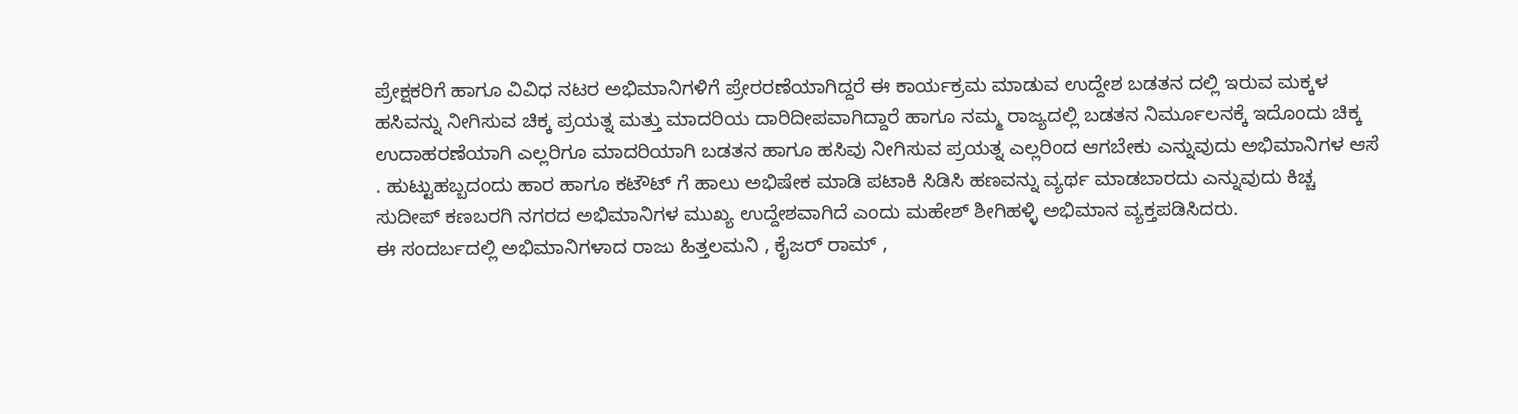ಪ್ರೇಕ್ಷಕರಿಗೆ ಹಾಗೂ ವಿವಿಧ ನಟರ ಅಭಿಮಾನಿಗಳಿಗೆ ಪ್ರೇರರಣೆಯಾಗಿದ್ದರೆ ಈ ಕಾರ್ಯಕ್ರಮ ಮಾಡುವ ಉದ್ದೇಶ ಬಡತನ ದಲ್ಲಿ ಇರುವ ಮಕ್ಕಳ ಹಸಿವನ್ನು ನೀಗಿಸುವ ಚಿಕ್ಕ ಪ್ರಯತ್ನ ಮತ್ತು ಮಾದರಿಯ ದಾರಿದೀಪವಾಗಿದ್ದಾರೆ ಹಾಗೂ ನಮ್ಮ ರಾಜ್ಯದಲ್ಲಿ ಬಡತನ ನಿರ್ಮೂಲನಕ್ಕೆ ಇದೊಂದು ಚಿಕ್ಕ ಉದಾಹರಣೆಯಾಗಿ ಎಲ್ಲರಿಗೂ ಮಾದರಿಯಾಗಿ ಬಡತನ ಹಾಗೂ ಹಸಿವು ನೀಗಿಸುವ ಪ್ರಯತ್ನ ಎಲ್ಲರಿಂದ ಆಗಬೇಕು ಎನ್ನುವುದು ಅಭಿಮಾನಿಗಳ ಆಸೆ . ಹುಟ್ಟುಹಬ್ಬದಂದು ಹಾರ ಹಾಗೂ ಕಟೌಟ್ ಗೆ ಹಾಲು ಅಭಿಷೇಕ ಮಾಡಿ ಪಟಾಕಿ ಸಿಡಿಸಿ ಹಣವನ್ನು ವ್ಯರ್ಥ ಮಾಡಬಾರದು ಎನ್ನುವುದು ಕಿಚ್ಚ ಸುದೀಪ್ ಕಣಬರಗಿ ನಗರದ ಅಭಿಮಾನಿಗಳ ಮುಖ್ಯ ಉದ್ದೇಶವಾಗಿದೆ ಎಂದು ಮಹೇಶ್ ಶೀಗಿಹಳ್ಳಿ ಅಭಿಮಾನ ವ್ಯಕ್ತಪಡಿಸಿದರು.
ಈ ಸಂದರ್ಬದಲ್ಲಿ ಅಭಿಮಾನಿಗಳಾದ ರಾಜು ಹಿತ್ತಲಮನಿ , ಕೈಜರ್ ರಾಮ್ ,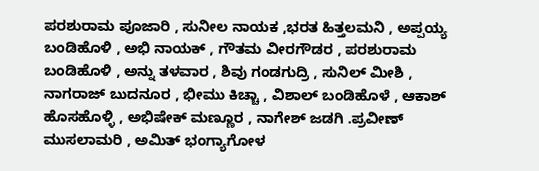ಪರಶುರಾಮ ಪೂಜಾರಿ , ಸುನೀಲ ನಾಯಕ ,ಭರತ ಹಿತ್ತಲಮನಿ , ಅಪ್ಪಯ್ಯ ಬಂಡಿಹೊಳಿ , ಅಭಿ ನಾಯಕ್ , ಗೌತಮ ವೀರಗೌಡರ , ಪರಶುರಾಮ ಬಂಡಿಹೊಳಿ , ಅನ್ನು ತಳವಾರ , ಶಿವು ಗಂಡಗುದ್ರಿ , ಸುನಿಲ್ ಮೀಶಿ , ನಾಗರಾಜ್ ಬುದನೂರ , ಭೀಮು ಕಿಚ್ಚಾ , ವಿಶಾಲ್ ಬಂಡಿಹೊಳೆ , ಆಕಾಶ್ ಹೊಸಹೊಳ್ಳಿ , ಅಭಿಷೇಕ್ ಮಣ್ಣೂರ , ನಾಗೇಶ್ ಜಡಗಿ .ಪ್ರವೀಣ್ ಮುಸಲಾಮರಿ , ಅಮಿತ್ ಭಂಗ್ಯಾಗೋಳ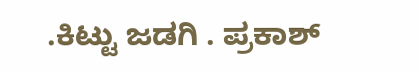.ಕಿಟ್ಟು ಜಡಗಿ . ಪ್ರಕಾಶ್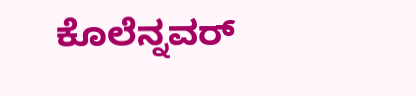ಕೊಲೆನ್ನವರ್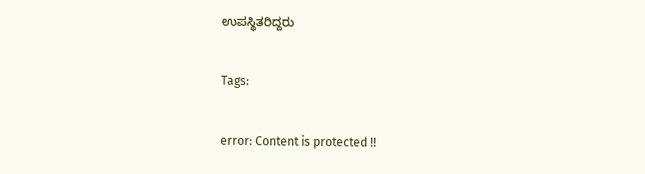ಉಪಸ್ಥಿತರಿದ್ದರು

Tags:

error: Content is protected !!